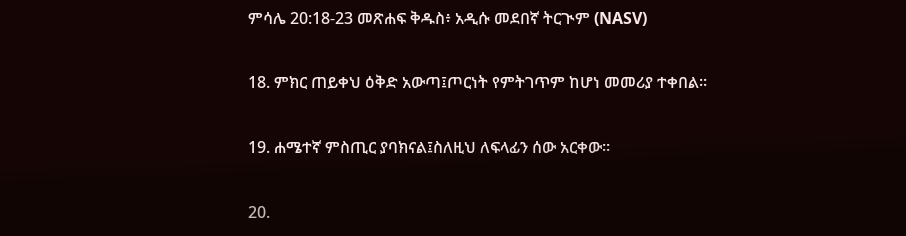ምሳሌ 20:18-23 መጽሐፍ ቅዱስ፥ አዲሱ መደበኛ ትርጒም (NASV)

18. ምክር ጠይቀህ ዕቅድ አውጣ፤ጦርነት የምትገጥም ከሆነ መመሪያ ተቀበል።

19. ሐሜተኛ ምስጢር ያባክናል፤ስለዚህ ለፍላፊን ሰው አርቀው።

20.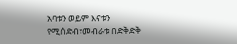አባቱን ወይም እናቱን የሚሰድብ፣መብራቱ በድቅድቅ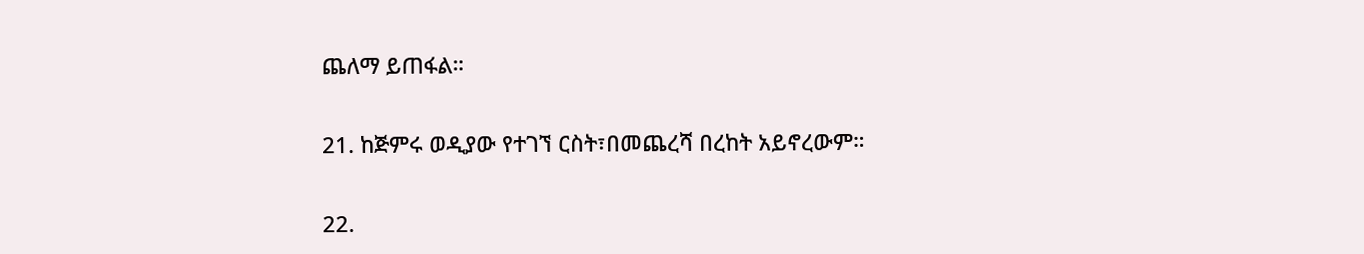ጨለማ ይጠፋል።

21. ከጅምሩ ወዲያው የተገኘ ርስት፣በመጨረሻ በረከት አይኖረውም።

22.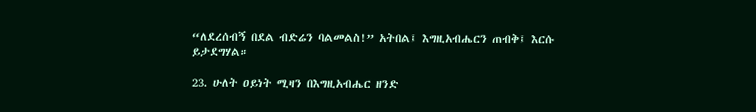“ለደረሰብኝ በደል ብድሬን ባልመልስ!” አትበል፤ እግዚአብሔርን ጠብቅ፤ እርሱ ይታደግሃል።

23. ሁለት ዐይነት ሚዛን በእግዚአብሔር ዘንድ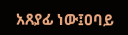አጸያፊ ነው፤ዐባይ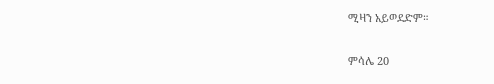ሚዛን አይወደድም።

ምሳሌ 20